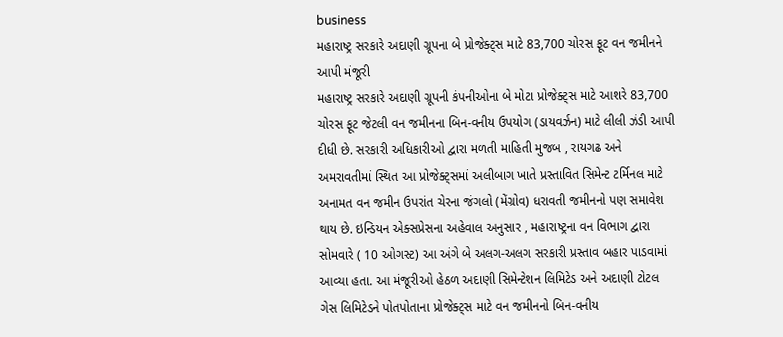business
મહારાષ્ટ્ર સરકારે અદાણી ગ્રૂપના બે પ્રોજેક્ટ્સ માટે 83,700 ચોરસ ફૂટ વન જમીનને આપી મંજૂરી
મહારાષ્ટ્ર સરકારે અદાણી ગ્રૂપની કંપનીઓના બે મોટા પ્રોજેક્ટ્સ માટે આશરે 83,700 ચોરસ ફૂટ જેટલી વન જમીનના બિન-વનીય ઉપયોગ (ડાયવર્ઝન) માટે લીલી ઝંડી આપી દીધી છે. સરકારી અધિકારીઓ દ્વારા મળતી માહિતી મુજબ , રાયગઢ અને અમરાવતીમાં સ્થિત આ પ્રોજેક્ટ્સમાં અલીબાગ ખાતે પ્રસ્તાવિત સિમેન્ટ ટર્મિનલ માટે અનામત વન જમીન ઉપરાંત ચેરના જંગલો (મેંગ્રોવ) ધરાવતી જમીનનો પણ સમાવેશ થાય છે. ઇન્ડિયન એક્સપ્રેસના અહેવાલ અનુસાર , મહારાષ્ટ્રના વન વિભાગ દ્વારા સોમવારે ( 10 ઓગસ્ટ) આ અંગે બે અલગ-અલગ સરકારી પ્રસ્તાવ બહાર પાડવામાં આવ્યા હતા. આ મંજૂરીઓ હેઠળ અદાણી સિમેન્ટેશન લિમિટેડ અને અદાણી ટોટલ ગેસ લિમિટેડને પોતપોતાના પ્રોજેક્ટ્સ માટે વન જમીનનો બિન-વનીય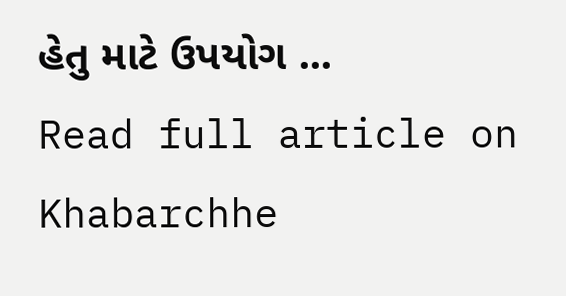હેતુ માટે ઉપયોગ ...
Read full article on Khabarchhe